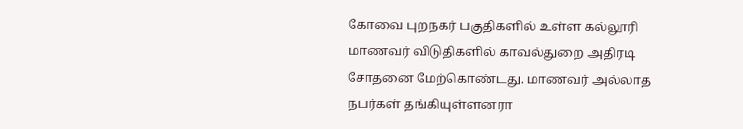கோவை புறநகர் பகுதிகளில் உள்ள கல்லூரி மாணவர் விடுதிகளில் காவல்துறை அதிரடி சோதனை மேற்கொண்டது. மாணவர் அல்லாத நபர்கள் தங்கியுள்ளனரா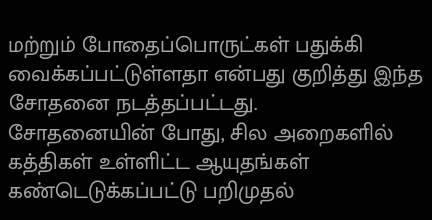மற்றும் போதைப்பொருட்கள் பதுக்கி வைக்கப்பட்டுள்ளதா என்பது குறித்து இந்த சோதனை நடத்தப்பட்டது.
சோதனையின் போது, சில அறைகளில் கத்திகள் உள்ளிட்ட ஆயுதங்கள் கண்டெடுக்கப்பட்டு பறிமுதல்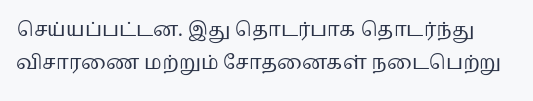செய்யப்பட்டன. இது தொடர்பாக தொடர்ந்து விசாரணை மற்றும் சோதனைகள் நடைபெற்று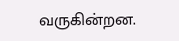வருகின்றன.